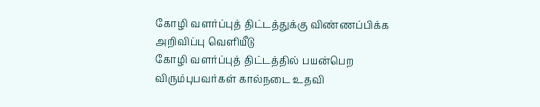கோழி வளர்ப்புத் திட்டத்துக்கு விண்ணப்பிக்க அறிவிப்பு வெளியீடு
கோழி வளர்ப்புத் திட்டத்தில் பயன்பெற விரும்புபவர்கள் கால்நடை உதவி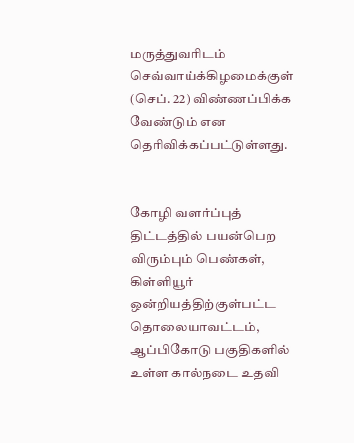மருத்துவரிடம் செவ்வாய்க்கிழமைக்குள் (செப். 22) விண்ணப்பிக்க வேண்டும் என தெரிவிக்கப்பட்டுள்ளது.


கோழி வளர்ப்புத் திட்டத்தில் பயன்பெற விரும்பும் பெண்கள், கிள்ளியூர் ஒன்றியத்திற்குள்பட்ட தொலையாவட்டம், ஆப்பிகோடு பகுதிகளில் உள்ள கால்நடை உதவி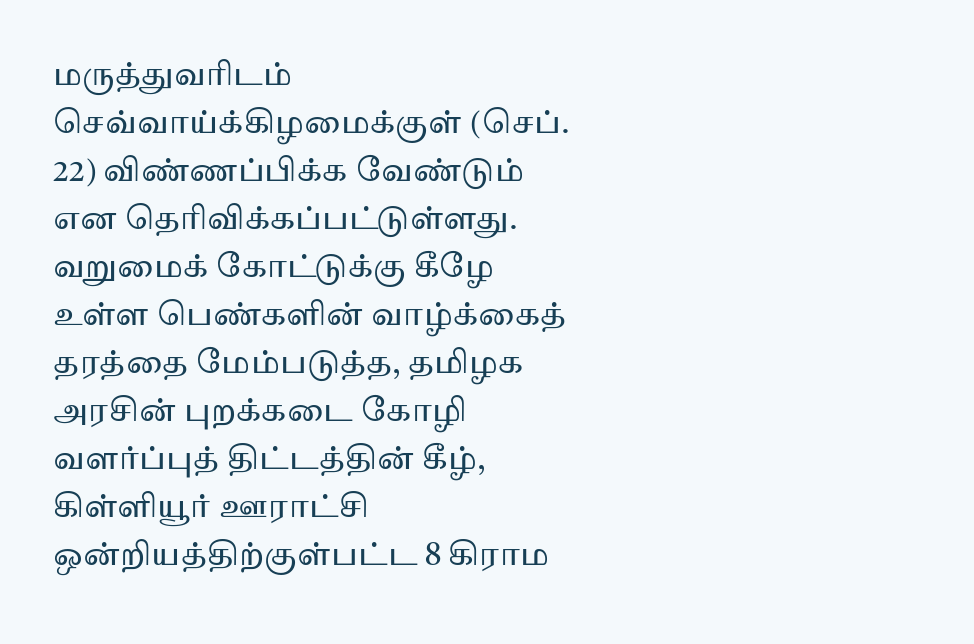மருத்துவரிடம் செவ்வாய்க்கிழமைக்குள் (செப். 22) விண்ணப்பிக்க வேண்டும் என தெரிவிக்கப்பட்டுள்ளது.
வறுமைக் கோட்டுக்கு கீழே உள்ள பெண்களின் வாழ்க்கைத் தரத்தை மேம்படுத்த, தமிழக அரசின் புறக்கடை கோழி வளர்ப்புத் திட்டத்தின் கீழ், கிள்ளியூர் ஊராட்சி ஒன்றியத்திற்குள்பட்ட 8 கிராம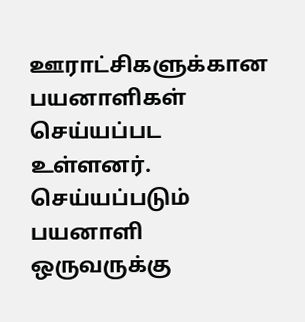ஊராட்சிகளுக்கான பயனாளிகள் செய்யப்பட உள்ளனர்.
செய்யப்படும் பயனாளி ஒருவருக்கு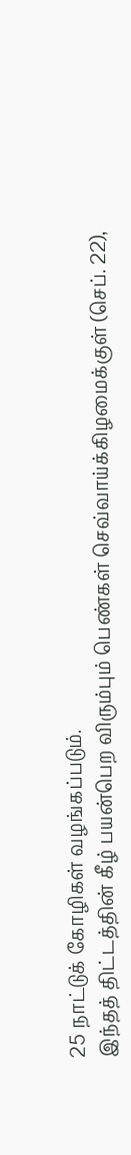25 நாட்டுக் கோழிகள் வழங்கப்படும்.
இந்தத் திட்டத்தின் கீழ் பயன்பெற விரும்பும் பெண்கள் செவ்வாய்க்கிழமைக்குள் (செப். 22),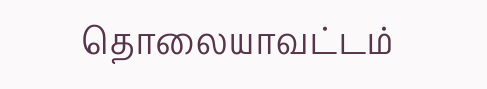தொலையாவட்டம்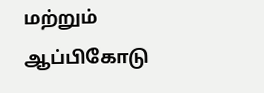மற்றும் ஆப்பிகோடு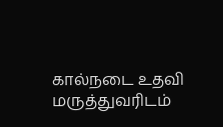கால்நடை உதவி மருத்துவரிடம்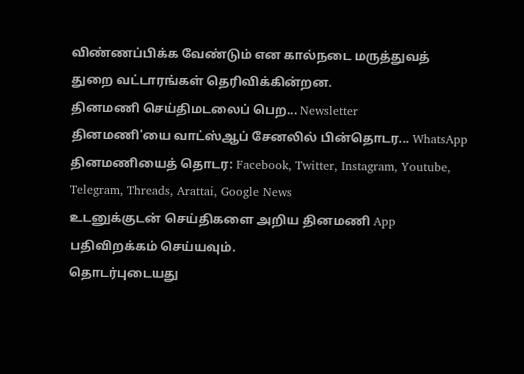விண்ணப்பிக்க வேண்டும் என கால்நடை மருத்துவத் துறை வட்டாரங்கள் தெரிவிக்கின்றன.
தினமணி செய்திமடலைப் பெற... Newsletter
தினமணி'யை வாட்ஸ்ஆப் சேனலில் பின்தொடர... WhatsApp
தினமணியைத் தொடர: Facebook, Twitter, Instagram, Youtube, Telegram, Threads, Arattai, Google News
உடனுக்குடன் செய்திகளை அறிய தினமணி App பதிவிறக்கம் செய்யவும்.
தொடர்புடையது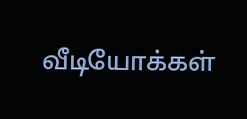வீடியோக்கள்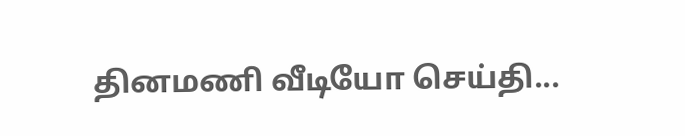தினமணி வீடியோ செய்தி...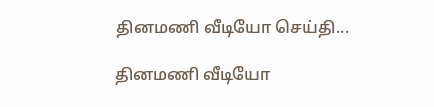தினமணி வீடியோ செய்தி...

தினமணி வீடியோ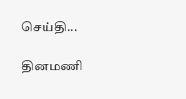செய்தி...

தினமணி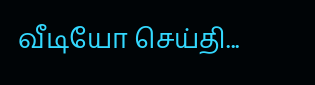வீடியோ செய்தி...